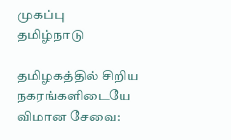முகப்பு
தமிழ்நாடு

தமிழகத்தில் சிறிய நகரங்களிடையே விமான சேவை: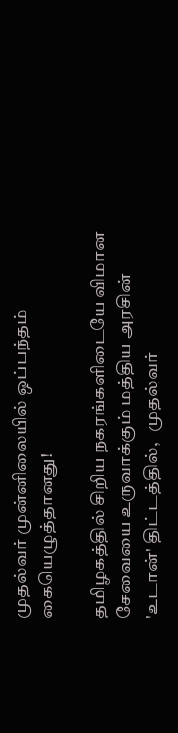முதல்வர் முன்னிலையில் ஒப்பந்தம் கையெழுத்தானது!

தமிழகத்தில் சிறிய நகரங்களிடையே விமான சேவையை உருவாக்கும் மத்திய அரசின் 'உடான்' திட்டத்தில்,   முதல்வர்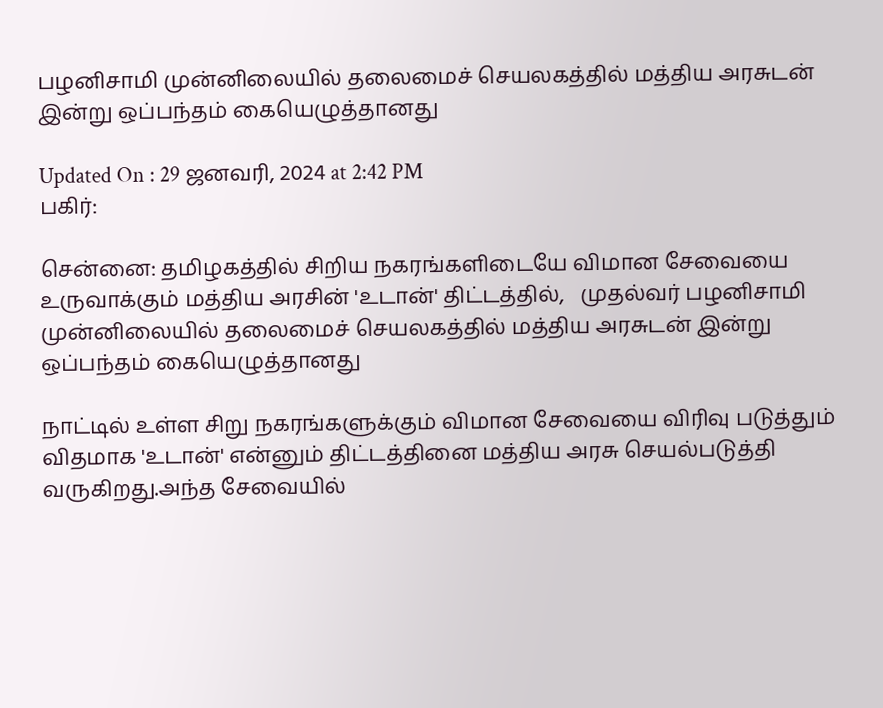பழனிசாமி முன்னிலையில் தலைமைச் செயலகத்தில் மத்திய அரசுடன் இன்று ஒப்பந்தம் கையெழுத்தானது

Updated On : 29 ஜனவரி, 2024 at 2:42 PM
பகிர்:

சென்னை: தமிழகத்தில் சிறிய நகரங்களிடையே விமான சேவையை உருவாக்கும் மத்திய அரசின் 'உடான்' திட்டத்தில்,   முதல்வர் பழனிசாமி முன்னிலையில் தலைமைச் செயலகத்தில் மத்திய அரசுடன் இன்று ஒப்பந்தம் கையெழுத்தானது

நாட்டில் உள்ள சிறு நகரங்களுக்கும் விமான சேவையை விரிவு படுத்தும் விதமாக 'உடான்' என்னும் திட்டத்தினை மத்திய அரசு செயல்படுத்தி வருகிறது.அந்த சேவையில்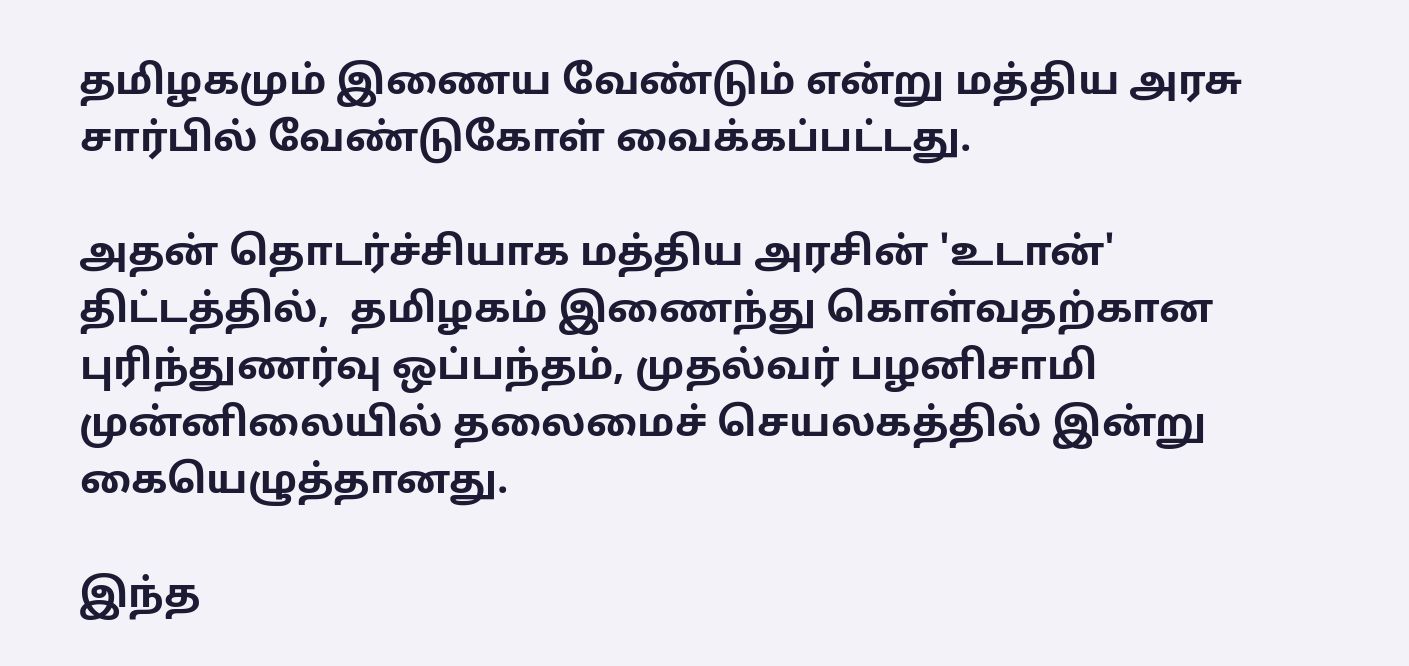தமிழகமும் இணைய வேண்டும் என்று மத்திய அரசு சார்பில் வேண்டுகோள் வைக்கப்பட்டது.

அதன் தொடர்ச்சியாக மத்திய அரசின் 'உடான்' திட்டத்தில்,  தமிழகம் இணைந்து கொள்வதற்கான புரிந்துணர்வு ஒப்பந்தம், முதல்வர் பழனிசாமி முன்னிலையில் தலைமைச் செயலகத்தில் இன்று கையெழுத்தானது.

இந்த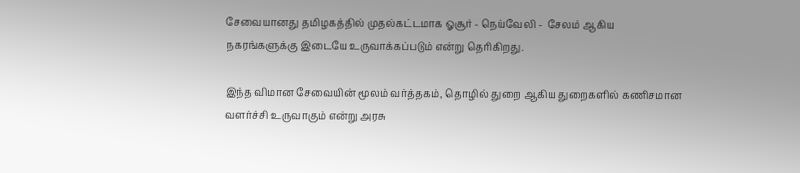சேவையானது தமிழகத்தில் முதல்கட்டமாக ஓசூர் - நெய்வேலி -  சேலம் ஆகிய நகரங்களுக்கு இடையே உருவாக்கப்படும் என்று தெரிகிறது.

இந்த விமான சேவையின் மூலம் வர்த்தகம், தொழில் துறை ஆகிய துறைகளில் கணிசமான வளர்ச்சி உருவாகும் என்று அரசு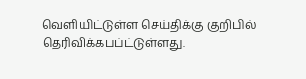வெளியிட்டுள்ள செய்திக்கு குறிபில் தெரிவிக்கபப்ட்டுள்ளது.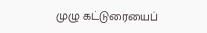முழு கட்டுரையைப்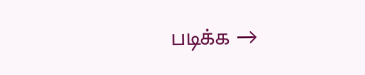படிக்க →